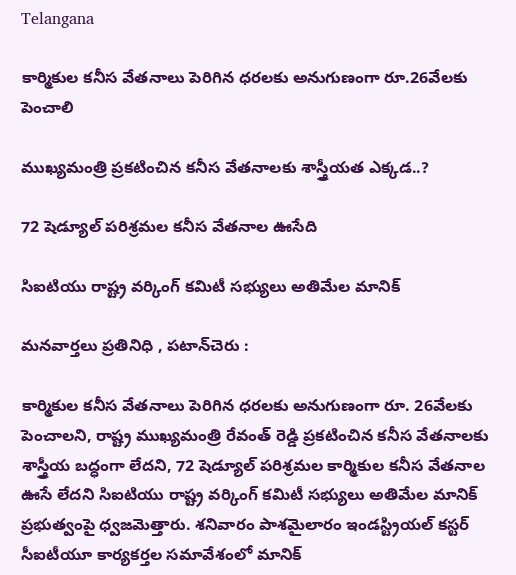Telangana

కార్మికుల కనీస వేతనాలు పెరిగిన ధరలకు అనుగుణంగా రూ.26వేలకు పెంచాలి

ముఖ్యమంత్రి ప్రకటించిన కనీస వేతనాలకు శాస్త్రీయత ఎక్కడ..?

72 షెడ్యూల్ పరిశ్రమల కనీస వేతనాల ఊసేది

సిఐటియు రాష్ట్ర వర్కింగ్ కమిటీ సభ్యులు అతిమేల మానిక్

మనవార్తలు ప్రతినిధి , పటాన్‌చెరు :

కార్మికుల కనీస వేతనాలు పెరిగిన ధరలకు అనుగుణంగా రూ. 26వేలకు పెంచాలని, రాష్ట్ర ముఖ్యమంత్రి రేవంత్ రెడ్డి ప్రకటించిన కనీస వేతనాలకు శాస్త్రీయ బద్ధంగా లేదని, 72 షెడ్యూల్ పరిశ్రమల కార్మికుల కనీస వేతనాల ఊసే లేదని సిఐటియు రాష్ట్ర వర్కింగ్ కమిటీ సభ్యులు అతిమేల మానిక్ ప్రభుత్వంపై ధ్వజమెత్తారు. శనివారం పాశమైలారం ఇండస్ట్రియల్ కస్టర్ సీఐటీయూ కార్యకర్తల సమావేశంలో మానిక్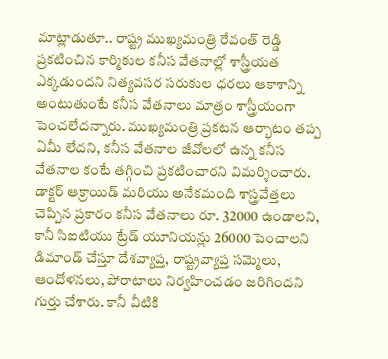మాట్లాడుతూ.. రాష్ట్ర ముఖ్యమంత్రి రేవంత్ రెడ్డి ప్రకటించిన కార్మికుల కనీస వేతనాల్లో శాస్త్రీయత ఎక్కడుందని నిత్యవసర సరుకుల ధరలు ఆకాశాన్ని అంటుతుంటే కనీస వేతనాలు మాత్రం శాస్త్రీయంగా పెంచలేదన్నారు. ముఖ్యమంత్రి ప్రకటన ఆర్భాటం తప్ప ఏమీ లేదని, కనీస వేతనాల జీవోలలో ఉన్న కనీస వేతనాల కంటే తగ్గించి ప్రకటించారని విమర్శించారు. డాక్టర్ ఆక్రాయిడ్ మరియు అనేకమంది శాస్త్రవేత్తలు చెప్పిన ప్రకారం కనీస వేతనాలు రూ. 32000 ఉండాలని, కానీ సిఐటియు ట్రేడ్ యూనియన్లు 26000 పెంచాలని డిమాండ్ చేస్తూ దేశవ్యాప్త, రాష్ట్రవ్యాప్త సమ్మెలు, ఆందోళనలు, పోరాటాలు నిర్వహించడం జరిగిందని గుర్తు చేశారు. కానీ వీటికి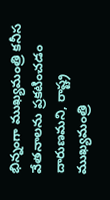భిన్నంగా ముఖ్యమంత్రి కనీస వేతనాలను ప్రకటించడం దారుణమని, రాష్ట్ర ముఖ్యమంత్రి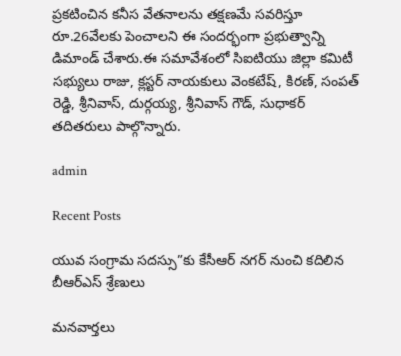ప్రకటించిన కనీస వేతనాలను తక్షణమే సవరిస్తూ రూ.26వేలకు పెంచాలని ఈ సందర్భంగా ప్రభుత్వాన్ని డిమాండ్ చేశారు.ఈ సమావేశంలో సిఐటియు జిల్లా కమిటీ సభ్యులు రాజు, క్లస్టర్ నాయకులు వెంకటేష్, కిరణ్, సంపత్ రెడ్డి, శ్రీనివాస్, దుర్గయ్య, శ్రీనివాస్ గౌడ్, సుధాకర్ తదితరులు పాల్గొన్నారు.

admin

Recent Posts

యువ సంగ్రామ సదస్సు”కు కేసీఆర్ నగర్ నుంచి కదిలిన బీఆర్ఎస్ శ్రేణులు

మనవార్తలు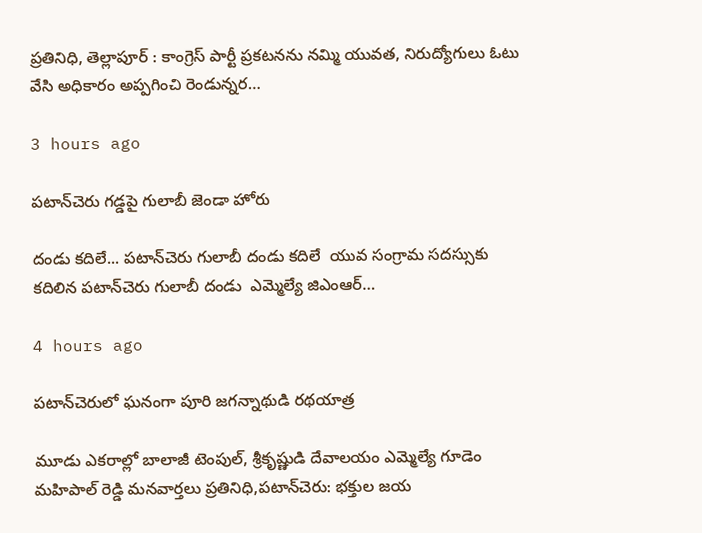ప్రతినిధి, తెల్లాపూర్ : కాంగ్రెస్ పార్టీ ప్రకటనను నమ్మి యువత, నిరుద్యోగులు ఓటు వేసి అధికారం అప్పగించి రెండున్నర…

3 hours ago

పటాన్‌చెరు గడ్డపై గులాబీ జెండా హోరు

దండు కదిలే... పటాన్‌చెరు గులాబీ దండు కదిలే  యువ సంగ్రామ సదస్సుకు కదిలిన పటాన్‌చెరు గులాబీ దండు  ఎమ్మెల్యే జిఎంఆర్…

4 hours ago

పటాన్‌చెరులో ఘనంగా పూరి జగన్నాథుడి రథయాత్ర

మూడు ఎకరాల్లో బాలాజీ టెంపుల్, శ్రీకృష్ణుడి దేవాలయం ఎమ్మెల్యే గూడెం మహిపాల్ రెడ్డి మనవార్తలు ప్రతినిధి,పటాన్‌చెరు: భక్తుల జయ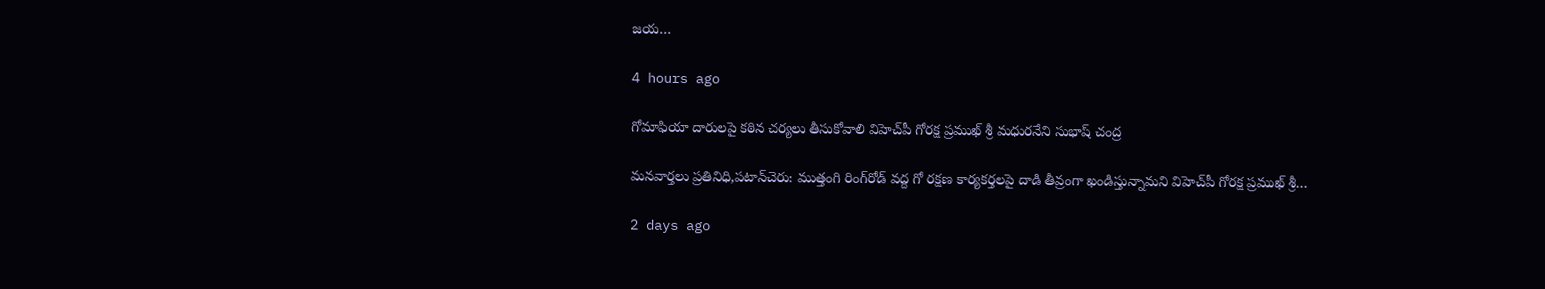జయ…

4 hours ago

గోమాఫియా దారులపై కఠిన చర్యలు తీసుకోవాలి విహెచ్‌పీ గోరక్ష ప్రముఖ్ శ్రీ మధురనేని సుభాష్ చంద్ర

మనవార్తలు ప్రతినిధి,పటాన్‌చెరు: ముత్తంగి రింగ్‌రోడ్ వద్ద గో రక్షణ కార్యకర్తలపై దాడి తీవ్రంగా ఖండిస్తున్నామని విహెచ్‌పీ గోరక్ష ప్రముఖ్ శ్రీ…

2 days ago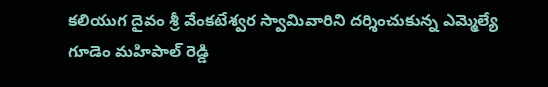కలియుగ దైవం శ్రీ వేంకటేశ్వర స్వామివారిని దర్శించుకున్న ఎమ్మెల్యే గూడెం మహిపాల్ రెడ్డి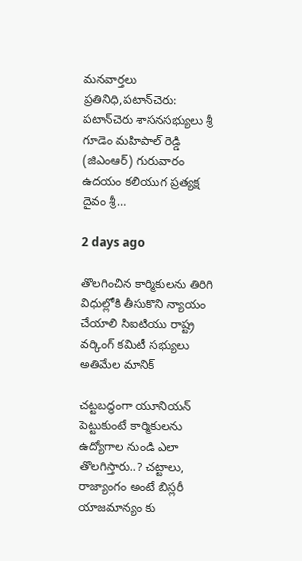మనవార్తలు ప్రతినిధి,పటాన్‌చెరు: పటాన్‌చెరు శాసనసభ్యులు శ్రీ గూడెం మహిపాల్ రెడ్డి (జిఎంఆర్) గురువారం ఉదయం కలియుగ ప్రత్యక్ష దైవం శ్రీ…

2 days ago

తొలగించిన కార్మికులను తిరిగి విధుల్లోకి తీసుకొని న్యాయం చేయాలి సిఐటియు రాష్ట్ర వర్కింగ్ కమిటీ సభ్యులు అతిమేల మానిక్

చట్టబద్ధంగా యూనియన్ పెట్టుకుంటే కార్మికులను ఉద్యోగాల నుండి ఎలా తొలగిస్తారు..? చట్టాలు, రాజ్యాంగం అంటే బిస్లరీ యాజమాన్యం కు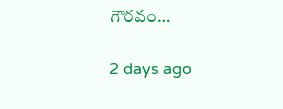గౌరవం…

2 days ago